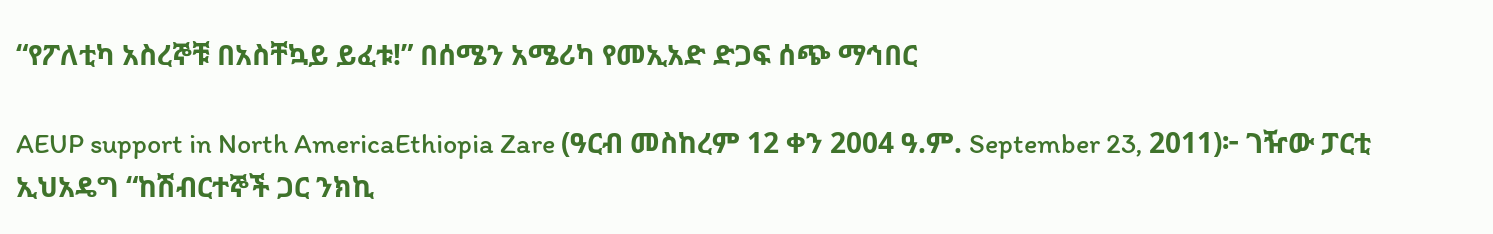“የፖለቲካ አስረኞቹ በአስቸኳይ ይፈቱ!” በሰሜን አሜሪካ የመኢአድ ድጋፍ ሰጭ ማኅበር

AEUP support in North AmericaEthiopia Zare (ዓርብ መስከረም 12 ቀን 2004 ዓ.ም. September 23, 2011)፦ ገዥው ፓርቲ ኢህአዴግ “ከሽብርተኞች ጋር ንክኪ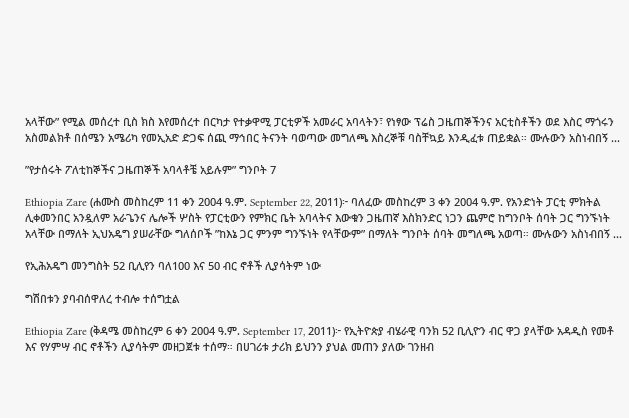አላቸው” የሚል መሰረተ ቢስ ክስ እየመሰረተ በርካታ የተቃዋሚ ፓርቲዎች አመራር አባላትን፣ የነፃው ፕሬስ ጋዜጠኞችንና አርቲስቶችን ወደ እስር ማጎሩን አስመልክቶ በሰሜን አሜሪካ የመኢአድ ድጋፍ ሰጪ ማኅበር ትናንት ባወጣው መግለጫ እስረኞቹ ባስቸኳይ እንዲፈቱ ጠይቋል። ሙሉውን አስነብበኝ ...

”የታሰሩት ፖለቲከኞችና ጋዜጠኞች አባላቶቼ አይሉም” ግንቦት 7

Ethiopia Zare (ሐሙስ መስከረም 11 ቀን 2004 ዓ.ም. September 22, 2011)፦ ባለፈው መስከረም 3 ቀን 2004 ዓ.ም. የአንድነት ፓርቲ ምክትል ሊቀመንበር አንዷለም አራጌንና ሌሎች ሦስት የፓርቲውን የምክር ቤት አባላትና እውቁን ጋዜጠኛ እስክንድር ነጋን ጨምሮ ከግንቦት ሰባት ጋር ግንኙነት አላቸው በማለት ኢህአዴግ ያሠራቸው ግለሰቦች ”ከእኔ ጋር ምንም ግንኙነት የላቸውም” በማለት ግንቦት ሰባት መግለጫ አወጣ። ሙሉውን አስነብበኝ ...

የኢሕአዴግ መንግስት 52 ቢሊየን ባለ100 እና 50 ብር ኖቶች ሊያሳትም ነው

ግሽበቱን ያባብሰዋለረ ተብሎ ተሰግቷል

Ethiopia Zare (ቅዳሜ መስከረም 6 ቀን 2004 ዓ.ም. September 17, 2011)፦ የኢትዮጵያ ብሄራዊ ባንክ 52 ቢሊዮን ብር ዋጋ ያላቸው አዳዲስ የመቶ እና የሃምሣ ብር ኖቶችን ሊያሳትም መዘጋጀቱ ተሰማ። በሀገሪቱ ታሪክ ይህንን ያህል መጠን ያለው ገንዘብ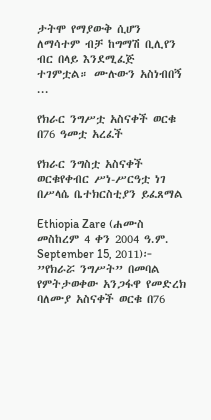ታትሞ የማያውቅ ሲሆን ለማሳተም ብቻ ከግማሽ ቢሊየን ብር በላይ እንደሚፈጅ ተገምቷል። ሙሉውን አስነብበኝ ...

የክራር ንግሥቷ አስናቀች ወርቁ በ76 ዓመቷ አረፈች

የክራር ንግስቷ አስናቀች ወርቁየቀብር ሥነ-ሥርዓቷ ነገ በሥላሴ ቤተክርስቲያን ይፈጸማል

Ethiopia Zare (ሐሙስ መስከረም 4 ቀን 2004 ዓ.ም. September 15, 2011)፦ ”የክራሯ ንግሥት” በመባል የምትታወቀው አንጋፋዋ የመድረክ ባለሙያ አስናቀች ወርቁ በ76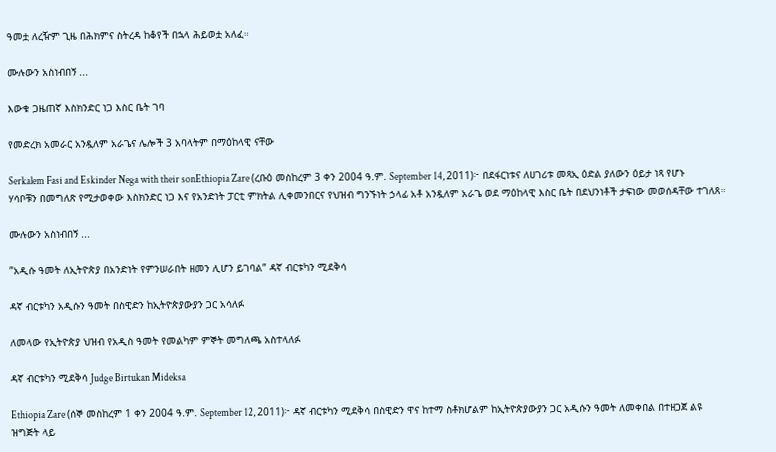ዓመቷ ለረዥም ጊዜ በሕክምና ስትረዳ ከቆየች በኋላ ሕይወቷ አለፈ።

ሙሉውን አስነብበኝ ...

እውቁ ጋዜጠኛ እስክንድር ነጋ እስር ቤት ገባ

የመድረክ አመራር አንዷለም አራጌና ሌሎች 3 አባላትም በማዕከላዊ ናቸው

Serkalem Fasi and Eskinder Nega with their sonEthiopia Zare (ረቡዕ መስከረም 3 ቀን 2004 ዓ.ም. September 14, 2011)፦ በደፋርነቱና ለሀገሪቱ መጻኢ ዕድል ያለውን ዕይታ ነጻ የሆኑ ሃሳቦቹን በመግለጽ የሚታወቀው እስክንድር ነጋ እና የአንድነት ፓርቲ ምክትል ሊቀመንበርና የህዝብ ግንኙነት ኃላፊ አቶ አንዷለም አራጌ ወደ ማዕከላዊ እስር ቤት በደህንነቶች ታፍነው መወሰዳቸው ተገለጸ።

ሙሉውን አስነብበኝ ...

”አዲሱ ዓመት ለኢትዮጵያ በአንድነት የምንሠራበት ዘመን ሊሆን ይገባል” ዳኛ ብርቱካን ሚደቅሳ

ዳኛ ብርቱካን አዲሱን ዓመት በስዊድን ከኢትዮጵያውያን ጋር አሳለፉ

ለመላው የኢትዮጵያ ህዝብ የአዲስ ዓመት የመልካም ምኞት መግለጫ አስተላለፉ

ዳኛ ብርቱካን ሚደቅሳ Judge Birtukan Mideksa

Ethiopia Zare (ሰኞ መስከረም 1 ቀን 2004 ዓ.ም. September 12, 2011)፦ ዳኛ ብርቱካን ሚደቅሳ በስዊድን ዋና ከተማ ስቶክሆልም ከኢትዮጵያውያን ጋር አዲሱን ዓመት ለመቀበል በተዘጋጀ ልዩ ዝግጅት ላይ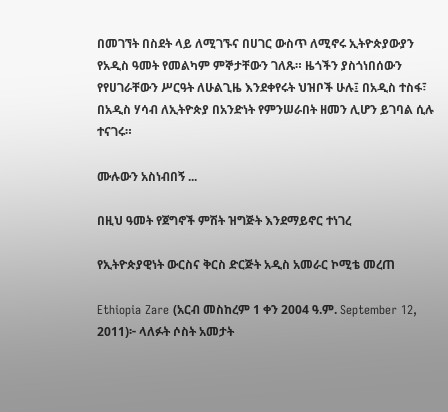በመገኘት በስደት ላይ ለሚገኙና በሀገር ውስጥ ለሚኖሩ ኢትዮጵያውያን የአዲስ ዓመት የመልካም ምኞታቸውን ገለጹ። ዜጎችን ያስጎነበሰውን የየሀገራቸውን ሥርዓት ለሁልጊዜ እንደቀየሩት ህዝቦች ሁሉ፤ በአዲስ ተስፋ፣ በአዲስ ሃሳብ ለኢትዮጵያ በአንድነት የምንሠራበት ዘመን ሊሆን ይገባል ሲሉ ተናገሩ።

ሙሉውን አስነብበኝ ...

በዚህ ዓመት የጀግኖች ምሽት ዝግጅት እንደማይኖር ተነገረ

የኢትዮጵያዊነት ውርስና ቅርስ ድርጅት አዲስ አመራር ኮሚቴ መረጠ

Ethiopia Zare (አርብ መስከረም 1 ቀን 2004 ዓ.ም. September 12, 2011)፦ ላለፉት ሶስት አመታት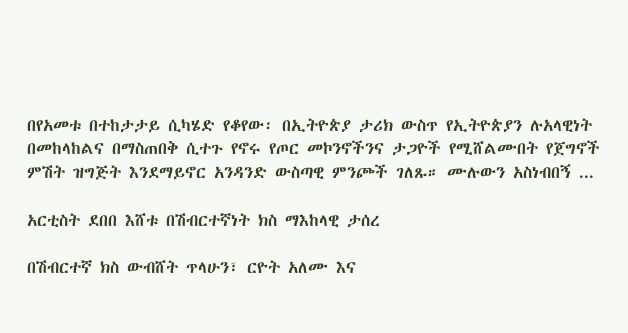በየአመቱ በተከታታይ ሲካሄድ የቆየው፡ በኢትዮጵያ ታሪክ ውስጥ የኢትዮጵያን ሉአላዊነት በመከላከልና በማስጠበቅ ሲተጉ የኖሩ የጦር መኮንኖችንና ታጋዮች የሚሸልሙበት የጀግኖች ምሽት ዝግጅት እንደማይኖር አንዳንድ ውስጣዊ ምንጮች ገለጹ። ሙሉውን አስነብበኝ ...

አርቲስት ደበበ እሸቱ በሽብርተኛነት ክስ ማእከላዊ ታሰረ

በሽብርተኛ ክስ ውብሸት ጥላሁን፣ ርዮት አለሙ እና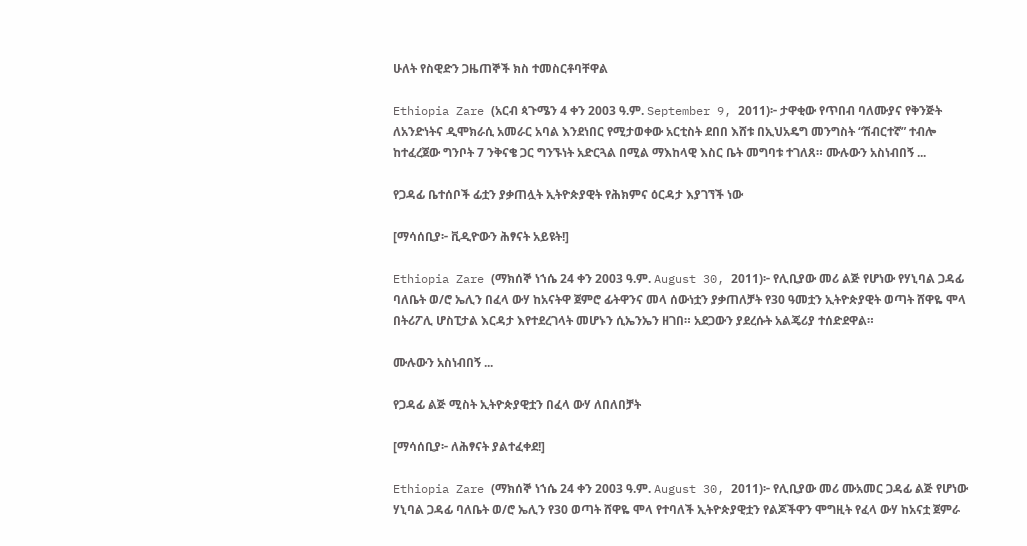ሁለት የስዊድን ጋዜጠኞች ክስ ተመስርቶባቸዋል

Ethiopia Zare (አርብ ጳጉሜን 4 ቀን 2003 ዓ.ም. September 9, 2011)፦ ታዋቂው የጥበብ ባለሙያና የቅንጅት ለአንድነትና ዲሞክራሲ አመራር አባል እንደነበር የሚታወቀው አርቲስት ደበበ እሸቱ በኢህአዴግ መንግስት “ሽብርተኛ” ተብሎ ከተፈረጀው ግንቦት 7 ንቅናቄ ጋር ግንኙነት አድርጓል በሚል ማእከላዊ እስር ቤት መግባቱ ተገለጸ። ሙሉውን አስነብበኝ ...

የጋዳፊ ቤተሰቦች ፊቷን ያቃጠሏት ኢትዮጵያዊት የሕክምና ዕርዳታ እያገኘች ነው

[ማሳሰቢያ፦ ቪዲዮውን ሕፃናት አይዩት!]

Ethiopia Zare (ማክሰኞ ነኀሴ 24 ቀን 2003 ዓ.ም. August 30, 2011)፦ የሊቢያው መሪ ልጅ የሆነው የሃኒባል ጋዳፊ ባለቤት ወ/ሮ ኤሊን በፈላ ውሃ ከአናትዋ ጀምሮ ፊትዋንና መላ ሰውነቷን ያቃጠለቻት የ30 ዓመቷን ኢትዮጵያዊት ወጣት ሸዋዬ ሞላ በትሪፖሊ ሆስፒታል እርዳታ እየተደረገላት መሆኑን ሲኤንኤን ዘገበ። አደጋውን ያደረሱት አልጄሪያ ተሰድደዋል።

ሙሉውን አስነብበኝ ...

የጋዳፊ ልጅ ሚስት ኢትዮጵያዊቷን በፈላ ውሃ ለበለበቻት

[ማሳሰቢያ፦ ለሕፃናት ያልተፈቀደ!]

Ethiopia Zare (ማክሰኞ ነኀሴ 24 ቀን 2003 ዓ.ም. August 30, 2011)፦ የሊቢያው መሪ ሙአመር ጋዳፊ ልጅ የሆነው ሃኒባል ጋዳፊ ባለቤት ወ/ሮ ኤሊን የ30 ወጣት ሸዋዬ ሞላ የተባለች ኢትዮጵያዊቷን የልጆችዋን ሞግዚት የፈላ ውሃ ከአናቷ ጀምራ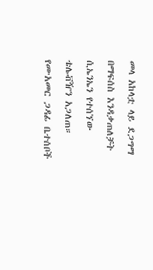መላ አከላቷ ላይ ደጋግማ በማፍሰስ እንዳቃጠለቻት ሲኤንኤን የተሰኘው ቴሌቭዥን አጋለጠ። የሙአመር ጋዳፊ ቤተሰቦች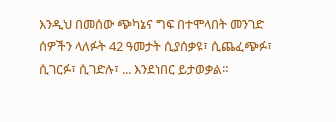እንዲህ በመሰው ጭካኔና ግፍ በተሞላበት መንገድ ሰዎችን ላለፉት 42 ዓመታት ሲያሰቃዩ፣ ሲጨፈጭፉ፣ ሲገርፉ፣ ሲገድሉ፣ ... እንደነበር ይታወቃል።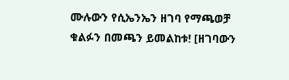ሙሉውን የሲኤንኤን ዘገባ የማጫወቻ ቁልፉን በመጫን ይመልከቱ! [ዘገባውን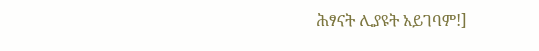ሕፃናት ሊያዩት አይገባም!]